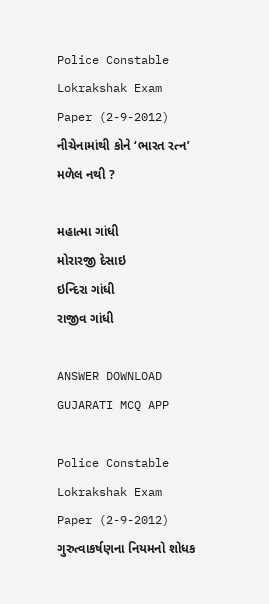Police Constable Lokrakshak Exam Paper (2-9-2012)
નીચેનામાંથી કોને ‘ભારત રત્ન’ મળેલ નથી ?

મહાત્મા ગાંધી
મોરારજી દેસાઇ
ઇન્દિરા ગાંધી
રાજીવ ગાંધી

ANSWER DOWNLOAD GUJARATI MCQ APP

Police Constable Lokrakshak Exam Paper (2-9-2012)
ગુરુત્વાકર્ષણના નિયમનો શોધક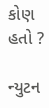કોણ હતો ?

ન્યુટન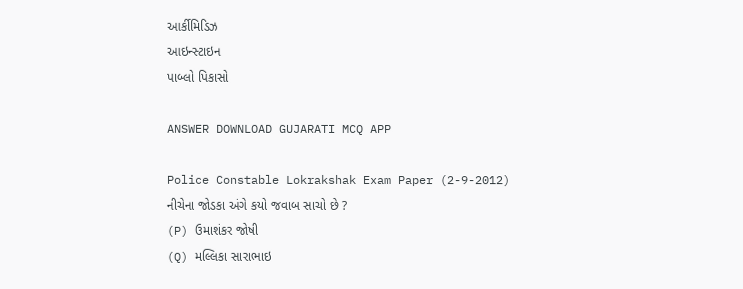આર્કીમિડિઝ
આઇન્સ્ટાઇન
પાબ્લો પિકાસો

ANSWER DOWNLOAD GUJARATI MCQ APP

Police Constable Lokrakshak Exam Paper (2-9-2012)
નીચેના જોડકા અંગે કયો જવાબ સાચો છે ?
(P) ઉમાશંકર જોષી
(Q) મલ્લિકા સારાભાઇ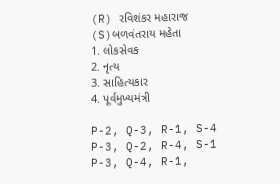(R) રવિશંકર મહારાજ
(S)બળવંતરાય મહેતા
1. લોકસેવક
2. નૃત્ય
3. સાહિત્યકાર
4. પૂર્વમુખ્યમંત્રી

P-2, Q-3, R-1, S-4
P-3, Q-2, R-4, S-1
P-3, Q-4, R-1,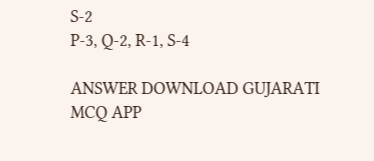S-2
P-3, Q-2, R-1, S-4

ANSWER DOWNLOAD GUJARATI MCQ APP